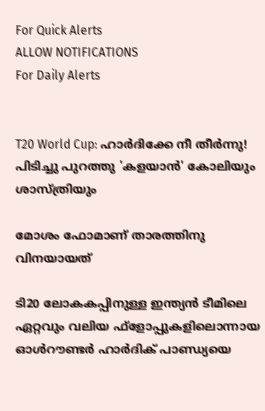For Quick Alerts
ALLOW NOTIFICATIONS
For Daily Alerts


T20 World Cup: ഹാര്‍ദിക്കേ നീ തീര്‍ന്നു! പിടിച്ചു പുറത്തു 'കളയാന്‍' കോലിയും ശാസ്ത്രിയും

മോശം ഫോമാണ് താരത്തിനു വിനയായത്

ടി20 ലോകകപ്പിനുള്ള ഇന്ത്യന്‍ ടീമിലെ ഏറ്റവും വലിയ ഫ്‌ളോപ്പുകളിലൊന്നായ ഓള്‍റൗണ്ടര്‍ ഹാര്‍ദിക് പാണ്ഡ്യയെ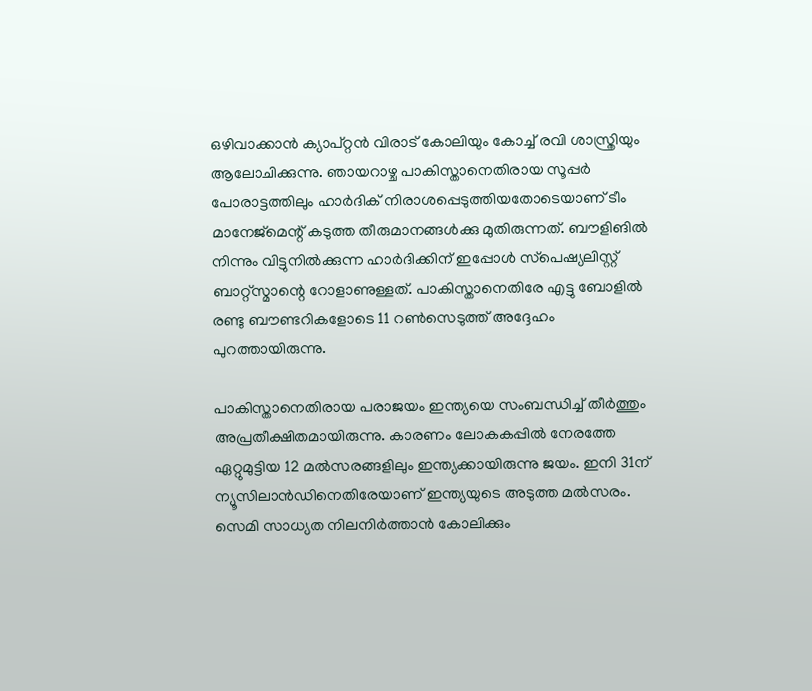ഒഴിവാക്കാന്‍ ക്യാപ്റ്റന്‍ വിരാട് കോലിയും കോച്ച് രവി ശാസ്ത്രിയും ആലോചിക്കുന്നു. ഞായറാഴ്ച പാകിസ്താനെതിരായ സൂപ്പര്‍ പോരാട്ടത്തിലും ഹാര്‍ദിക് നിരാശപ്പെടുത്തിയതോടെയാണ് ടീം മാനേജ്‌മെന്റ് കടുത്ത തീരുമാനങ്ങള്‍ക്കു മുതിരുന്നത്. ബൗളിങില്‍ നിന്നും വിട്ടുനില്‍ക്കുന്ന ഹാര്‍ദിക്കിന് ഇപ്പോള്‍ സ്‌പെഷ്യലിസ്റ്റ് ബാറ്റ്‌സ്മാന്റെ റോളാണുള്ളത്. പാകിസ്താനെതിരേ എട്ടു ബോളില്‍ രണ്ടു ബൗണ്ടറികളോടെ 11 റണ്‍സെടുത്ത് അദ്ദേഹം പുറത്തായിരുന്നു.

പാകിസ്താനെതിരായ പരാജയം ഇന്ത്യയെ സംബന്ധിച്ച് തീര്‍ത്തും അപ്രതീക്ഷിതമായിരുന്നു. കാരണം ലോകകപ്പില്‍ നേരത്തേ ഏറ്റുമുട്ടിയ 12 മല്‍സരങ്ങളിലും ഇന്ത്യക്കായിരുന്നു ജയം. ഇനി 31ന് ന്യൂസിലാന്‍ഡിനെതിരേയാണ് ഇന്ത്യയുടെ അടുത്ത മല്‍സരം. സെമി സാധ്യത നിലനിര്‍ത്താന്‍ കോലിക്കും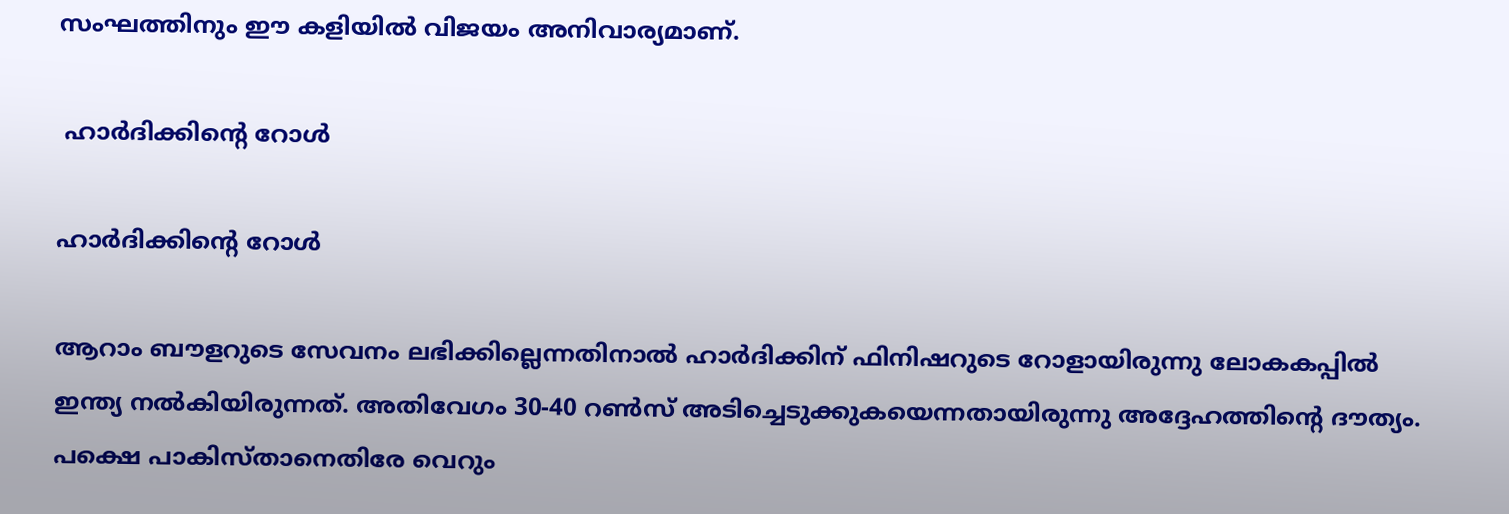സംഘത്തിനും ഈ കളിയില്‍ വിജയം അനിവാര്യമാണ്.

 ഹാര്‍ദിക്കിന്റെ റോള്‍

ഹാര്‍ദിക്കിന്റെ റോള്‍

ആറാം ബൗളറുടെ സേവനം ലഭിക്കില്ലെന്നതിനാല്‍ ഹാര്‍ദിക്കിന് ഫിനിഷറുടെ റോളായിരുന്നു ലോകകപ്പില്‍ ഇന്ത്യ നല്‍കിയിരുന്നത്. അതിവേഗം 30-40 റണ്‍സ് അടിച്ചെടുക്കുകയെന്നതായിരുന്നു അദ്ദേഹത്തിന്റെ ദൗത്യം. പക്ഷെ പാകിസ്താനെതിരേ വെറും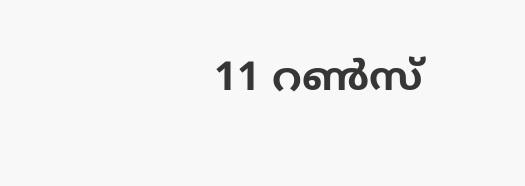11 റണ്‍സ്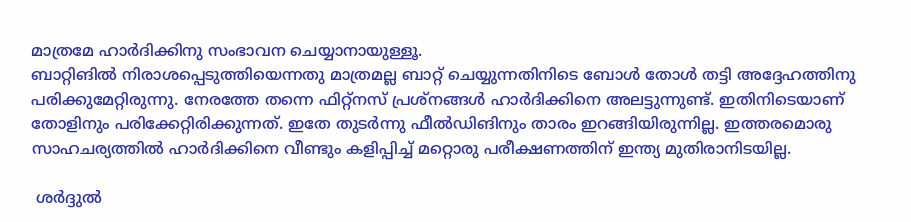മാത്രമേ ഹാര്‍ദിക്കിനു സംഭാവന ചെയ്യാനായുള്ളൂ.
ബാറ്റിങില്‍ നിരാശപ്പെടുത്തിയെന്നതു മാത്രമല്ല ബാറ്റ് ചെയ്യുന്നതിനിടെ ബോള്‍ തോള്‍ തട്ടി അദ്ദേഹത്തിനു പരിക്കുമേറ്റിരുന്നു. നേരത്തേ തന്നെ ഫിറ്റ്‌നസ് പ്രശ്‌നങ്ങള്‍ ഹാര്‍ദിക്കിനെ അലട്ടുന്നുണ്ട്. ഇതിനിടെയാണ് തോളിനും പരിക്കേറ്റിരിക്കുന്നത്. ഇതേ തുടര്‍ന്നു ഫീല്‍ഡിങിനും താരം ഇറങ്ങിയിരുന്നില്ല. ഇത്തരമൊരു സാഹചര്യത്തില്‍ ഹാര്‍ദിക്കിനെ വീണ്ടും കളിപ്പിച്ച് മറ്റൊരു പരീക്ഷണത്തിന് ഇന്ത്യ മുതിരാനിടയില്ല.

 ശര്‍ദ്ദുല്‍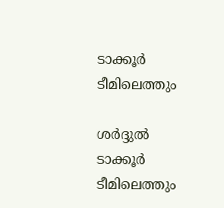ടാക്കൂര്‍ ടീമിലെത്തും

ശര്‍ദ്ദുല്‍ ടാക്കൂര്‍ ടീമിലെത്തും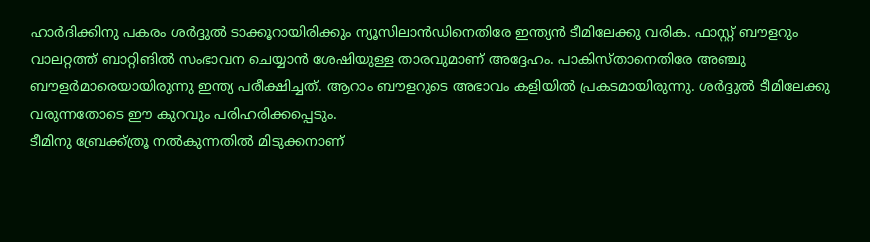ഹാര്‍ദിക്കിനു പകരം ശര്‍ദ്ദുല്‍ ടാക്കൂറായിരിക്കും ന്യൂസിലാന്‍ഡിനെതിരേ ഇന്ത്യന്‍ ടീമിലേക്കു വരിക. ഫാസ്റ്റ് ബൗളറും വാലറ്റത്ത് ബാറ്റിങില്‍ സംഭാവന ചെയ്യാന്‍ ശേഷിയുള്ള താരവുമാണ് അദ്ദേഹം. പാകിസ്താനെതിരേ അഞ്ചു ബൗളര്‍മാരെയായിരുന്നു ഇന്ത്യ പരീക്ഷിച്ചത്. ആറാം ബൗളറുടെ അഭാവം കളിയില്‍ പ്രകടമായിരുന്നു. ശര്‍ദ്ദുല്‍ ടീമിലേക്കു വരുന്നതോടെ ഈ കുറവും പരിഹരിക്കപ്പെടും.
ടീമിനു ബ്രേക്ക്ത്രൂ നല്‍കുന്നതില്‍ മിടുക്കനാണ്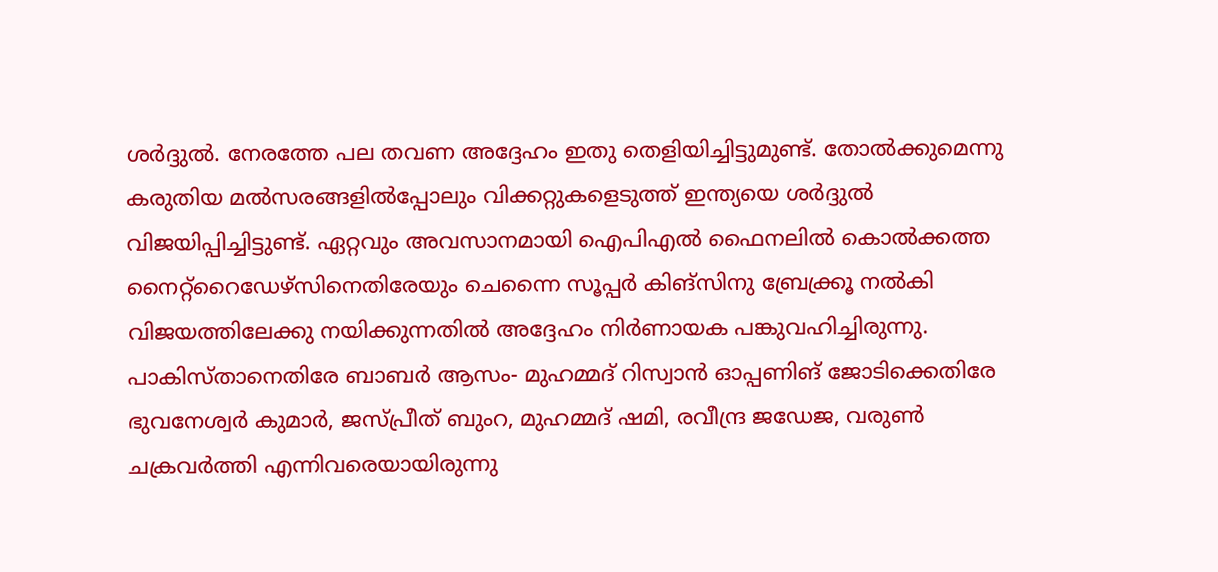ശര്‍ദ്ദുല്‍. നേരത്തേ പല തവണ അദ്ദേഹം ഇതു തെളിയിച്ചിട്ടുമുണ്ട്. തോല്‍ക്കുമെന്നു കരുതിയ മല്‍സരങ്ങളില്‍പ്പോലും വിക്കറ്റുകളെടുത്ത് ഇന്ത്യയെ ശര്‍ദ്ദുല്‍ വിജയിപ്പിച്ചിട്ടുണ്ട്. ഏറ്റവും അവസാനമായി ഐപിഎല്‍ ഫൈനലില്‍ കൊല്‍ക്കത്ത നൈറ്റ്‌റൈഡേഴ്‌സിനെതിരേയും ചെന്നൈ സൂപ്പര്‍ കിങ്‌സിനു ബ്രേക്ക്രൂ നല്‍കി വിജയത്തിലേക്കു നയിക്കുന്നതില്‍ അദ്ദേഹം നിര്‍ണായക പങ്കുവഹിച്ചിരുന്നു.
പാകിസ്താനെതിരേ ബാബര്‍ ആസം- മുഹമ്മദ് റിസ്വാന്‍ ഓപ്പണിങ് ജോടിക്കെതിരേ ഭുവനേശ്വര്‍ കുമാര്‍, ജസ്പ്രീത് ബുംറ, മുഹമ്മദ് ഷമി, രവീന്ദ്ര ജഡേജ, വരുണ്‍ ചക്രവര്‍ത്തി എന്നിവരെയായിരുന്നു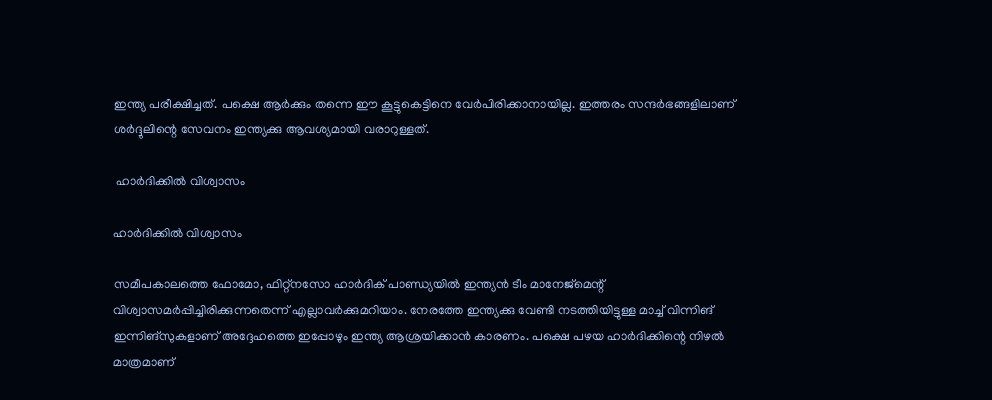ഇന്ത്യ പരീക്ഷിച്ചത്. പക്ഷെ ആര്‍ക്കും തന്നെ ഈ കൂട്ടുകെട്ടിനെ വേര്‍പിരിക്കാനായില്ല. ഇത്തരം സന്ദര്‍ഭങ്ങളിലാണ് ശര്‍ദ്ദുലിന്റെ സേവനം ഇന്ത്യക്കു ആവശ്യമായി വരാറുള്ളത്.

 ഹാര്‍ദിക്കില്‍ വിശ്വാസം

ഹാര്‍ദിക്കില്‍ വിശ്വാസം

സമീപകാലത്തെ ഫോമോ, ഫിറ്റ്‌നസോ ഹാര്‍ദിക് പാണ്ഡ്യയില്‍ ഇന്ത്യന്‍ ടീം മാനേജ്‌മെന്റ് വിശ്വാസമര്‍പ്പിച്ചിരിക്കുന്നതെന്ന് എല്ലാവര്‍ക്കുമറിയാം. നേരത്തേ ഇന്ത്യക്കു വേണ്ടി നടത്തിയിട്ടുള്ള മാച്ച് വിന്നിങ് ഇന്നിങ്‌സുകളാണ് അദ്ദേഹത്തെ ഇപ്പോഴും ഇന്ത്യ ആശ്രയിക്കാന്‍ കാരണം. പക്ഷെ പഴയ ഹാര്‍ദിക്കിന്റെ നിഴല്‍ മാത്രമാണ്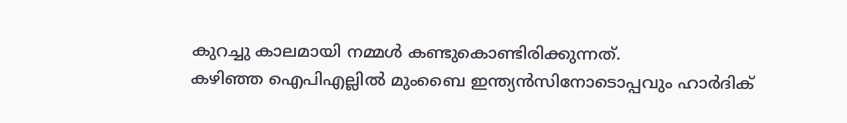കുറച്ചു കാലമായി നമ്മള്‍ കണ്ടുകൊണ്ടിരിക്കുന്നത്.
കഴിഞ്ഞ ഐപിഎല്ലില്‍ മുംബൈ ഇന്ത്യന്‍സിനോടൊപ്പവും ഹാര്‍ദിക്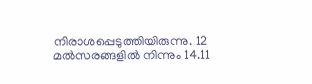നിരാശപ്പെടുത്തിയിരുന്നു. 12 മല്‍സരങ്ങളില്‍ നിന്നും 14.11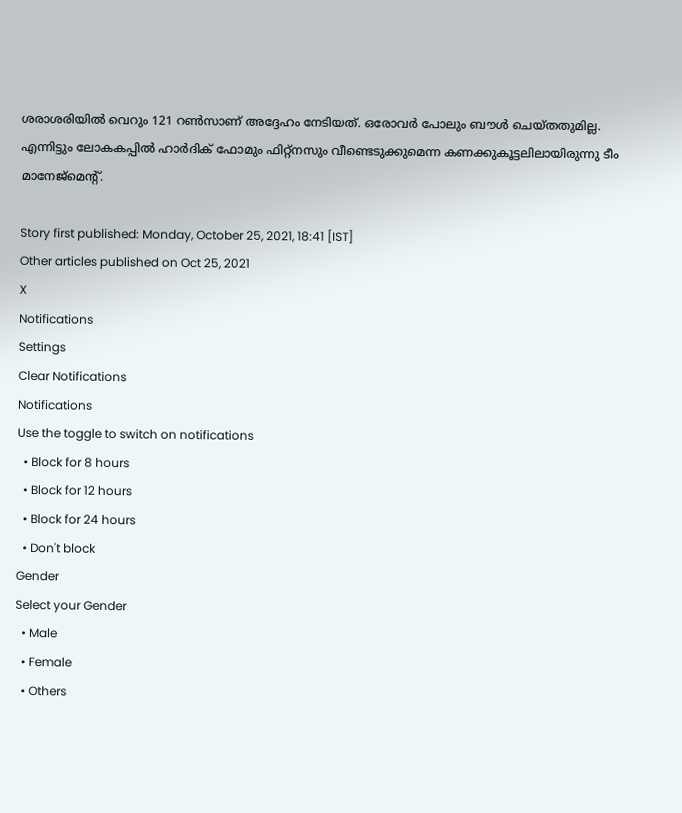ശരാശരിയില്‍ വെറും 121 റണ്‍സാണ് അദ്ദേഹം നേടിയത്. ഒരോവര്‍ പോലും ബൗള്‍ ചെയ്തതുമില്ല. എന്നിട്ടും ലോകകപ്പില്‍ ഹാര്‍ദിക് ഫോമും ഫിറ്റ്‌നസും വീണ്ടെടുക്കുമെന്ന കണക്കുകൂട്ടലിലായിരുന്നു ടീം മാനേജ്‌മെന്റ്.

Story first published: Monday, October 25, 2021, 18:41 [IST]
Other articles published on Oct 25, 2021
X
Notifications
Settings
Clear Notifications
Notifications
Use the toggle to switch on notifications
  • Block for 8 hours
  • Block for 12 hours
  • Block for 24 hours
  • Don't block
Gender
Select your Gender
  • Male
  • Female
  • Others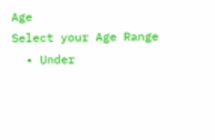Age
Select your Age Range
  • Under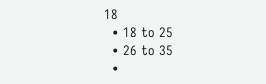18
  • 18 to 25
  • 26 to 35
  •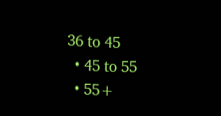36 to 45
  • 45 to 55
  • 55+